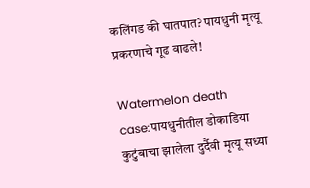कलिंगड की घातपात? पायधुनी मृत्यू प्रकरणाचे गूढ वाढले!

Watermelon death case:पायधुनीतील डोकाडिया कुटुंबाचा झालेला दुर्दैवी मृत्यू सध्या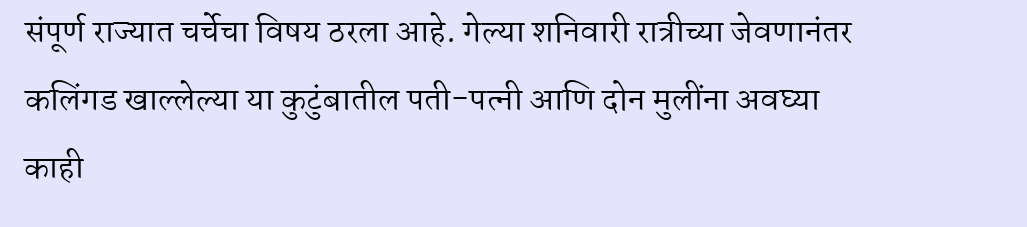संपूर्ण राज्यात चर्चेचा विषय ठरला आहे. गेल्या शनिवारी रात्रीच्या जेवणानंतर कलिंगड खाल्लेल्या या कुटुंबातील पती-पत्नी आणि दोन मुलींना अवघ्या काही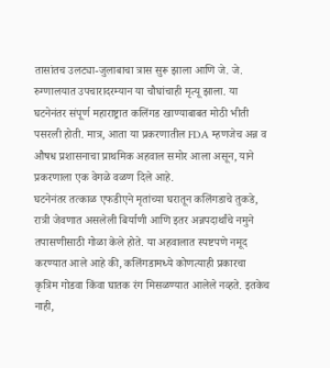तासांतच उलट्या-जुलाबाचा त्रास सुरू झाला आणि जे. जे. रुग्णालयात उपचारादरम्यान या चौघांचाही मृत्यू झाला. या घटनेनंतर संपूर्ण महाराष्ट्रात कलिंगड खाण्याबाबत मोठी भीती पसरली होती. मात्र, आता या प्रकरणातील FDA म्हणजेच अन्न व औषध प्रशासनाचा प्राथमिक अहवाल समोर आला असून, याने प्रकरणाला एक वेगळे वळण दिले आहे.
घटनेनंतर तत्काळ एफडीएने मृतांच्या घरातून कलिंगडाचे तुकडे, रात्री जेवणात असलेली बिर्याणी आणि इतर अन्नपदार्थांचे नमुने तपासणीसाठी गोळा केले होते. या अहवालात स्पष्टपणे नमूद करण्यात आले आहे की, कलिंगडामध्ये कोणत्याही प्रकारचा कृत्रिम गोडवा किंवा घातक रंग मिसळण्यात आलेले नव्हते. इतकेच नाही,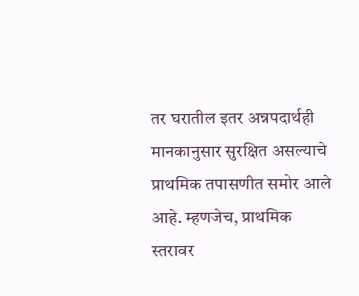तर घरातील इतर अन्नपदार्थही मानकानुसार सुरक्षित असल्याचे प्राथमिक तपासणीत समोर आले आहे. म्हणजेच, प्राथमिक स्तरावर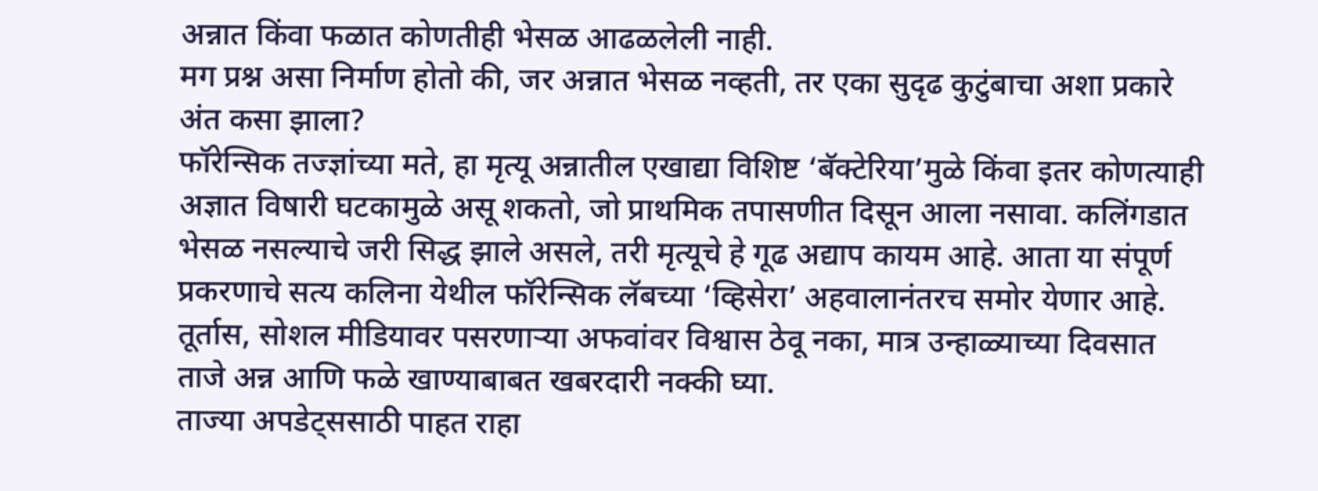अन्नात किंवा फळात कोणतीही भेसळ आढळलेली नाही.
मग प्रश्न असा निर्माण होतो की, जर अन्नात भेसळ नव्हती, तर एका सुदृढ कुटुंबाचा अशा प्रकारे अंत कसा झाला?
फॉरेन्सिक तज्ज्ञांच्या मते, हा मृत्यू अन्नातील एखाद्या विशिष्ट ‘बॅक्टेरिया’मुळे किंवा इतर कोणत्याही अज्ञात विषारी घटकामुळे असू शकतो, जो प्राथमिक तपासणीत दिसून आला नसावा. कलिंगडात भेसळ नसल्याचे जरी सिद्ध झाले असले, तरी मृत्यूचे हे गूढ अद्याप कायम आहे. आता या संपूर्ण प्रकरणाचे सत्य कलिना येथील फॉरेन्सिक लॅबच्या ‘व्हिसेरा’ अहवालानंतरच समोर येणार आहे.
तूर्तास, सोशल मीडियावर पसरणाऱ्या अफवांवर विश्वास ठेवू नका, मात्र उन्हाळ्याच्या दिवसात ताजे अन्न आणि फळे खाण्याबाबत खबरदारी नक्की घ्या.
ताज्या अपडेट्ससाठी पाहत राहा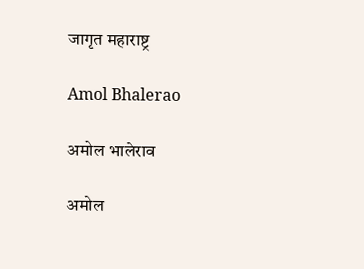जागृत महाराष्ट्र

Amol Bhalerao

अमोल भालेराव

अमोल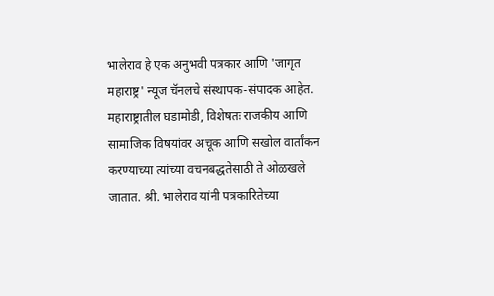भालेराव हे एक अनुभवी पत्रकार आणि 'जागृत महाराष्ट्र' न्यूज चॅनलचे संस्थापक-संपादक आहेत. महाराष्ट्रातील घडामोडी, विशेषतः राजकीय आणि सामाजिक विषयांवर अचूक आणि सखोल वार्तांकन करण्याच्या त्यांच्या वचनबद्धतेसाठी ते ओळखले जातात. श्री. भालेराव यांनी पत्रकारितेच्या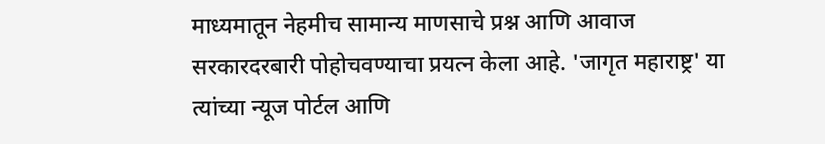माध्यमातून नेहमीच सामान्य माणसाचे प्रश्न आणि आवाज सरकारदरबारी पोहोचवण्याचा प्रयत्न केला आहे. 'जागृत महाराष्ट्र' या त्यांच्या न्यूज पोर्टल आणि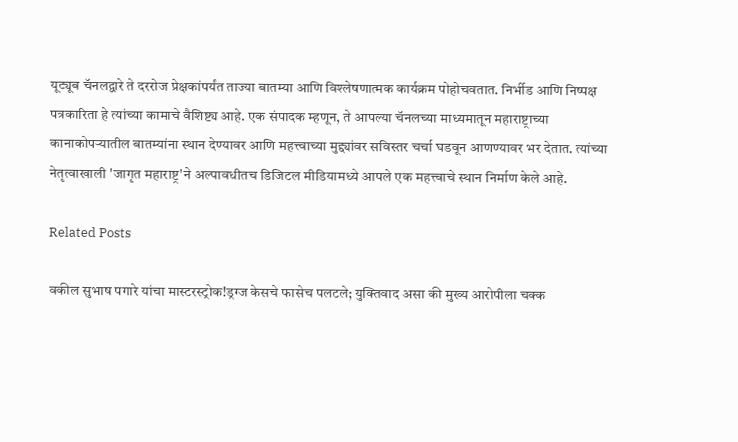यूट्यूब चॅनलद्वारे ते दररोज प्रेक्षकांपर्यंत ताज्या बातम्या आणि विश्लेषणात्मक कार्यक्रम पोहोचवतात. निर्भीड आणि निष्पक्ष पत्रकारिता हे त्यांच्या कामाचे वैशिष्ट्य आहे. एक संपादक म्हणून, ते आपल्या चॅनलच्या माध्यमातून महाराष्ट्राच्या कानाकोपऱ्यातील बातम्यांना स्थान देण्यावर आणि महत्त्वाच्या मुद्द्यांवर सविस्तर चर्चा घडवून आणण्यावर भर देतात. त्यांच्या नेतृत्वाखाली 'जागृत महाराष्ट्र'ने अल्पावधीतच डिजिटल मीडियामध्ये आपले एक महत्त्वाचे स्थान निर्माण केले आहे.

Related Posts

वकील सुभाष पगारे यांचा मास्टरस्ट्रोक!ड्रग्ज केसचे फासेच पलटले; युक्तिवाद असा की मुख्य आरोपीला चक्क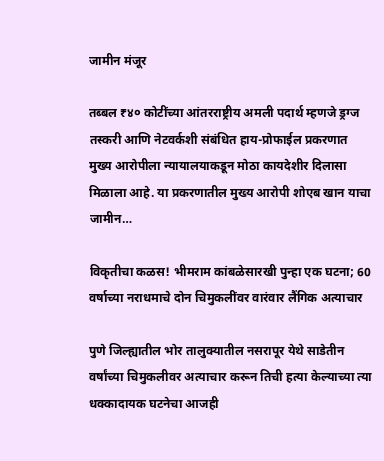जामीन मंजूर

तब्बल ₹४० कोटींच्या आंतरराष्ट्रीय अमली पदार्थ म्हणजे ड्रग्ज तस्करी आणि नेटवर्कशी संबंधित हाय-प्रोफाईल प्रकरणात मुख्य आरोपीला न्यायालयाकडून मोठा कायदेशीर दिलासा मिळाला आहे. या प्रकरणातील मुख्य आरोपी शोएब खान याचा जामीन…

विकृतीचा कळस! भीमराम कांबळेसारखी पुन्हा एक घटना; 60 वर्षाच्या नराधमाचे दोन चिमुकलींवर वारंवार लैंगिक अत्याचार

पुणे जिल्ह्यातील भोर तालुक्यातील नसरापूर येथे साडेतीन वर्षांच्या चिमुकलीवर अत्याचार करून तिची हत्या केल्याच्या त्या धक्कादायक घटनेचा आजही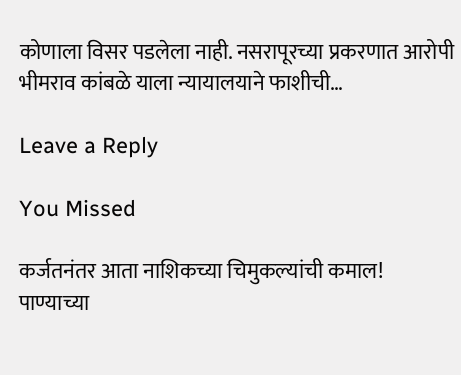कोणाला विसर पडलेला नाही. नसरापूरच्या प्रकरणात आरोपी भीमराव कांबळे याला न्यायालयाने फाशीची…

Leave a Reply

You Missed

कर्जतनंतर आता नाशिकच्या चिमुकल्यांची कमाल! पाण्याच्या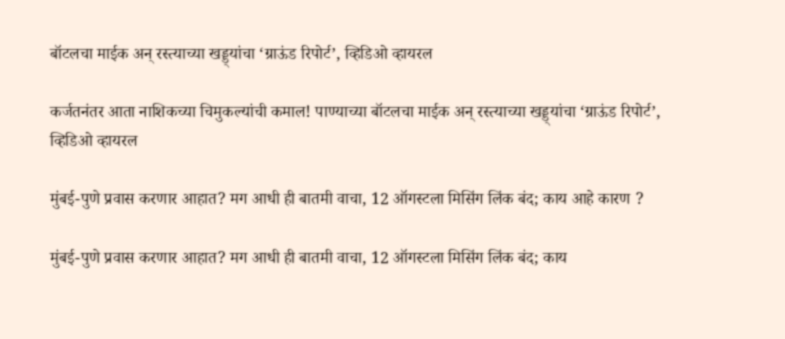बॉटलचा माईक अन् रस्त्याच्या खड्ड्यांचा ‘ग्राऊंड रिपोर्ट’, व्हिडिओ व्हायरल

कर्जतनंतर आता नाशिकच्या चिमुकल्यांची कमाल! पाण्याच्या बॉटलचा माईक अन् रस्त्याच्या खड्ड्यांचा ‘ग्राऊंड रिपोर्ट’, व्हिडिओ व्हायरल

मुंबई-पुणे प्रवास करणार आहात? मग आधी ही बातमी वाचा, 12 ऑगस्टला मिसिंग लिंक बंद; काय आहे कारण ?

मुंबई-पुणे प्रवास करणार आहात? मग आधी ही बातमी वाचा, 12 ऑगस्टला मिसिंग लिंक बंद; काय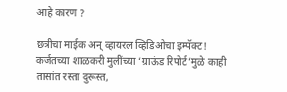आहे कारण ?

छत्रीचा माईक अन् व्हायरल व्हिडिओचा इम्पॅक्ट! कर्जतच्या शाळकरी मुलींच्या ‘ग्राऊंड रिपोर्ट’मुळे काही तासांत रस्ता दुरूस्त,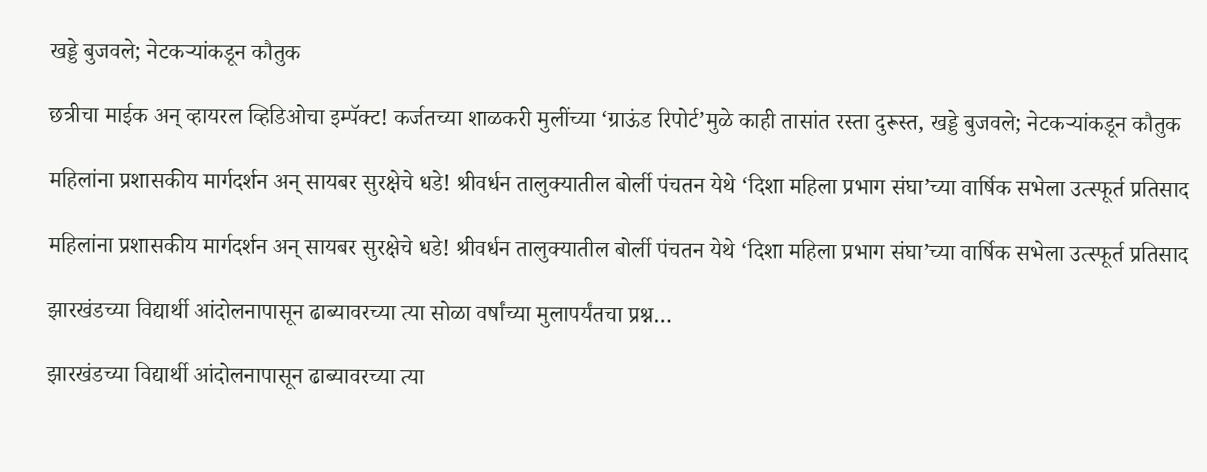खड्डे बुजवले; नेटकऱ्यांकडून कौतुक

छत्रीचा माईक अन् व्हायरल व्हिडिओचा इम्पॅक्ट! कर्जतच्या शाळकरी मुलींच्या ‘ग्राऊंड रिपोर्ट’मुळे काही तासांत रस्ता दुरूस्त, खड्डे बुजवले; नेटकऱ्यांकडून कौतुक

महिलांना प्रशासकीय मार्गदर्शन अन् सायबर सुरक्षेचे धडे! श्रीवर्धन तालुक्यातील बोर्ली पंचतन येथे ‘दिशा महिला प्रभाग संघा’च्या वार्षिक सभेला उत्स्फूर्त प्रतिसाद

महिलांना प्रशासकीय मार्गदर्शन अन् सायबर सुरक्षेचे धडे! श्रीवर्धन तालुक्यातील बोर्ली पंचतन येथे ‘दिशा महिला प्रभाग संघा’च्या वार्षिक सभेला उत्स्फूर्त प्रतिसाद

झारखंडच्या विद्यार्थी आंदोलनापासून ढाब्यावरच्या त्या सोळा वर्षांच्या मुलापर्यंतचा प्रश्न…

झारखंडच्या विद्यार्थी आंदोलनापासून ढाब्यावरच्या त्या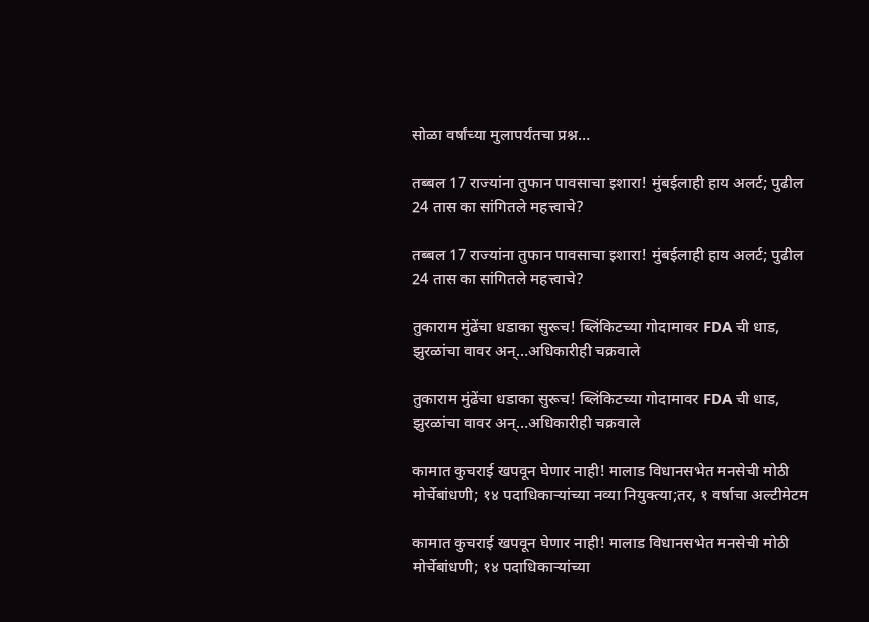सोळा वर्षांच्या मुलापर्यंतचा प्रश्न…

तब्बल 17 राज्यांना तुफान पावसाचा इशारा! मुंबईलाही हाय अलर्ट; पुढील 24 तास का सांगितले महत्त्वाचे?

तब्बल 17 राज्यांना तुफान पावसाचा इशारा! मुंबईलाही हाय अलर्ट; पुढील 24 तास का सांगितले महत्त्वाचे?

तुकाराम मुंढेंचा धडाका सुरूच! ब्लिंकिटच्या गोदामावर FDA ची धाड, झुरळांचा वावर अन्…अधिकारीही चक्रवाले

तुकाराम मुंढेंचा धडाका सुरूच! ब्लिंकिटच्या गोदामावर FDA ची धाड, झुरळांचा वावर अन्…अधिकारीही चक्रवाले

कामात कुचराई खपवून घेणार नाही! मालाड विधानसभेत मनसेची मोठी मोर्चेबांधणी; १४ पदाधिकाऱ्यांच्या नव्या नियुक्त्या;तर, १ वर्षाचा अल्टीमेटम

कामात कुचराई खपवून घेणार नाही! मालाड विधानसभेत मनसेची मोठी मोर्चेबांधणी; १४ पदाधिकाऱ्यांच्या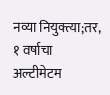नव्या नियुक्त्या;तर, १ वर्षाचा अल्टीमेटम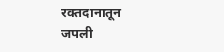रक्तदानातून जपली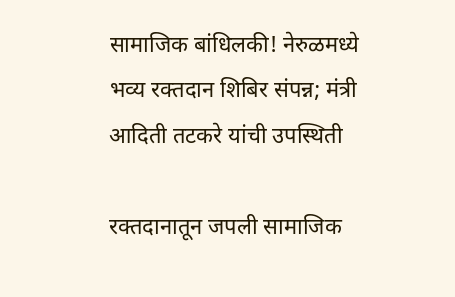सामाजिक बांधिलकी! नेरुळमध्ये भव्य रक्तदान शिबिर संपन्न; मंत्री आदिती तटकरे यांची उपस्थिती

रक्तदानातून जपली सामाजिक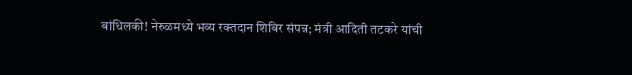बांधिलकी! नेरुळमध्ये भव्य रक्तदान शिबिर संपन्न; मंत्री आदिती तटकरे यांची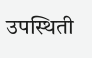उपस्थिती